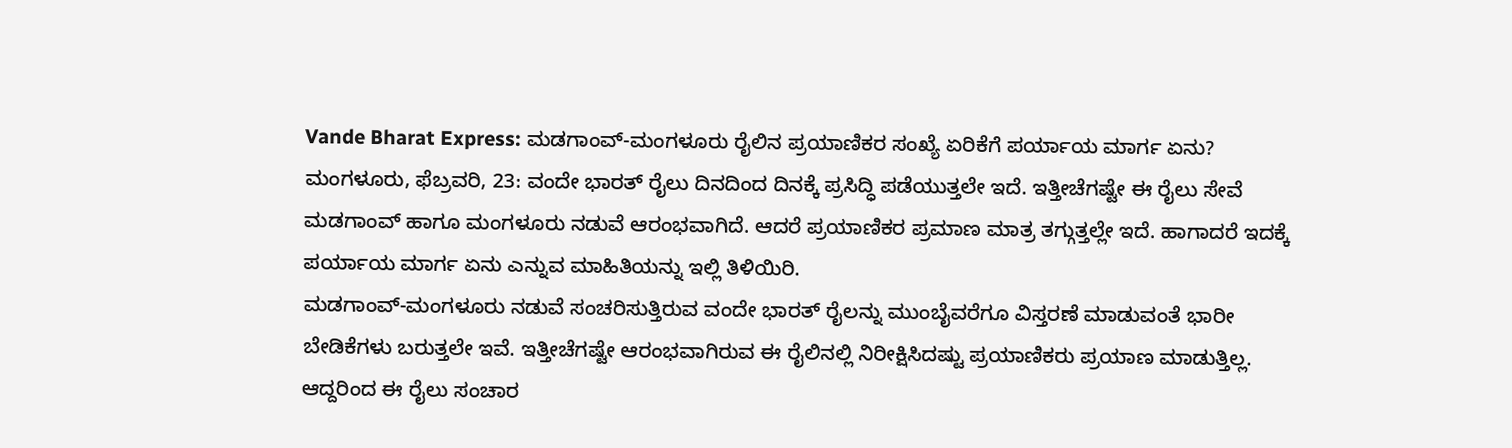Vande Bharat Express: ಮಡಗಾಂವ್-ಮಂಗಳೂರು ರೈಲಿನ ಪ್ರಯಾಣಿಕರ ಸಂಖ್ಯೆ ಏರಿಕೆಗೆ ಪರ್ಯಾಯ ಮಾರ್ಗ ಏನು?
ಮಂಗಳೂರು, ಫೆಬ್ರವರಿ, 23: ವಂದೇ ಭಾರತ್ ರೈಲು ದಿನದಿಂದ ದಿನಕ್ಕೆ ಪ್ರಸಿದ್ಧಿ ಪಡೆಯುತ್ತಲೇ ಇದೆ. ಇತ್ತೀಚೆಗಷ್ಟೇ ಈ ರೈಲು ಸೇವೆ ಮಡಗಾಂವ್ ಹಾಗೂ ಮಂಗಳೂರು ನಡುವೆ ಆರಂಭವಾಗಿದೆ. ಆದರೆ ಪ್ರಯಾಣಿಕರ ಪ್ರಮಾಣ ಮಾತ್ರ ತಗ್ಗುತ್ತಲ್ಲೇ ಇದೆ. ಹಾಗಾದರೆ ಇದಕ್ಕೆ ಪರ್ಯಾಯ ಮಾರ್ಗ ಏನು ಎನ್ನುವ ಮಾಹಿತಿಯನ್ನು ಇಲ್ಲಿ ತಿಳಿಯಿರಿ.
ಮಡಗಾಂವ್-ಮಂಗಳೂರು ನಡುವೆ ಸಂಚರಿಸುತ್ತಿರುವ ವಂದೇ ಭಾರತ್ ರೈಲನ್ನು ಮುಂಬೈವರೆಗೂ ವಿಸ್ತರಣೆ ಮಾಡುವಂತೆ ಭಾರೀ ಬೇಡಿಕೆಗಳು ಬರುತ್ತಲೇ ಇವೆ. ಇತ್ತೀಚೆಗಷ್ಟೇ ಆರಂಭವಾಗಿರುವ ಈ ರೈಲಿನಲ್ಲಿ ನಿರೀಕ್ಷಿಸಿದಷ್ಟು ಪ್ರಯಾಣಿಕರು ಪ್ರಯಾಣ ಮಾಡುತ್ತಿಲ್ಲ. ಆದ್ದರಿಂದ ಈ ರೈಲು ಸಂಚಾರ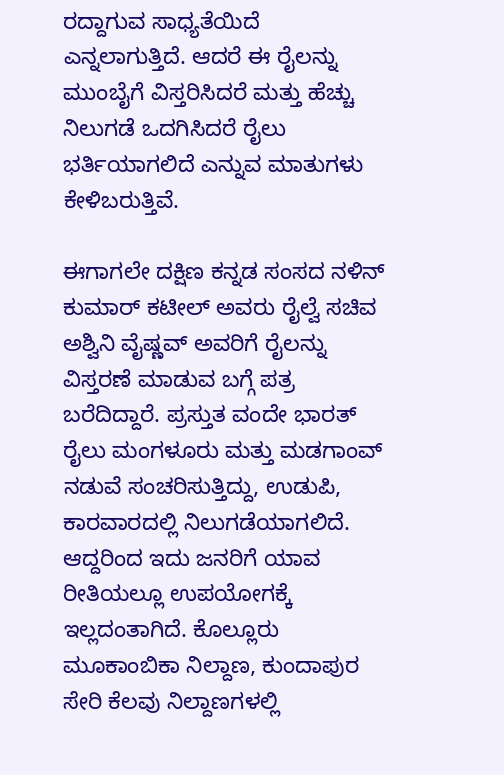ರದ್ದಾಗುವ ಸಾಧ್ಯತೆಯಿದೆ ಎನ್ನಲಾಗುತ್ತಿದೆ. ಆದರೆ ಈ ರೈಲನ್ನು ಮುಂಬೈಗೆ ವಿಸ್ತರಿಸಿದರೆ ಮತ್ತು ಹೆಚ್ಚು ನಿಲುಗಡೆ ಒದಗಿಸಿದರೆ ರೈಲು ಭರ್ತಿಯಾಗಲಿದೆ ಎನ್ನುವ ಮಾತುಗಳು ಕೇಳಿಬರುತ್ತಿವೆ.

ಈಗಾಗಲೇ ದಕ್ಷಿಣ ಕನ್ನಡ ಸಂಸದ ನಳಿನ್ ಕುಮಾರ್ ಕಟೀಲ್ ಅವರು ರೈಲ್ವೆ ಸಚಿವ ಅಶ್ವಿನಿ ವೈಷ್ಣವ್ ಅವರಿಗೆ ರೈಲನ್ನು ವಿಸ್ತರಣೆ ಮಾಡುವ ಬಗ್ಗೆ ಪತ್ರ ಬರೆದಿದ್ದಾರೆ. ಪ್ರಸ್ತುತ ವಂದೇ ಭಾರತ್ ರೈಲು ಮಂಗಳೂರು ಮತ್ತು ಮಡಗಾಂವ್ ನಡುವೆ ಸಂಚರಿಸುತ್ತಿದ್ದು, ಉಡುಪಿ, ಕಾರವಾರದಲ್ಲಿ ನಿಲುಗಡೆಯಾಗಲಿದೆ.
ಆದ್ದರಿಂದ ಇದು ಜನರಿಗೆ ಯಾವ ರೀತಿಯಲ್ಲೂ ಉಪಯೋಗಕ್ಕೆ ಇಲ್ಲದಂತಾಗಿದೆ. ಕೊಲ್ಲೂರು ಮೂಕಾಂಬಿಕಾ ನಿಲ್ದಾಣ, ಕುಂದಾಪುರ ಸೇರಿ ಕೆಲವು ನಿಲ್ದಾಣಗಳಲ್ಲಿ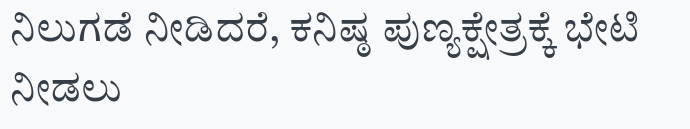ನಿಲುಗಡೆ ನೀಡಿದರೆ, ಕನಿಷ್ಠ ಪುಣ್ಯಕ್ಷೇತ್ರಕ್ಕೆ ಭೇಟಿ ನೀಡಲು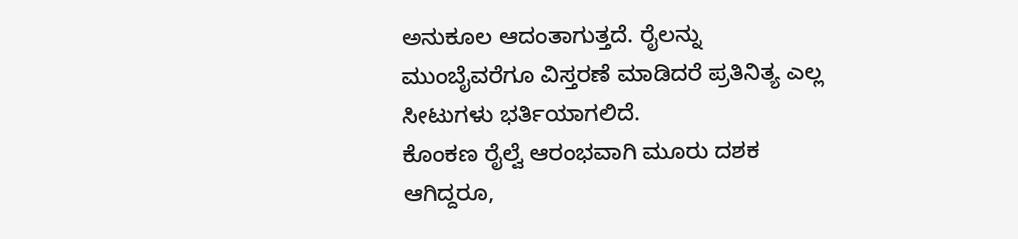ಅನುಕೂಲ ಆದಂತಾಗುತ್ತದೆ. ರೈಲನ್ನು ಮುಂಬೈವರೆಗೂ ವಿಸ್ತರಣೆ ಮಾಡಿದರೆ ಪ್ರತಿನಿತ್ಯ ಎಲ್ಲ ಸೀಟುಗಳು ಭರ್ತಿಯಾಗಲಿದೆ.
ಕೊಂಕಣ ರೈಲ್ವೆ ಆರಂಭವಾಗಿ ಮೂರು ದಶಕ ಆಗಿದ್ದರೂ,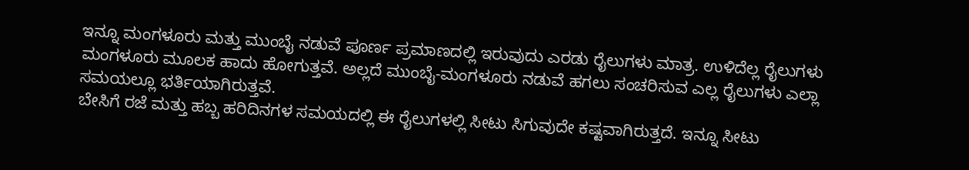ಇನ್ನೂ ಮಂಗಳೂರು ಮತ್ತು ಮುಂಬೈ ನಡುವೆ ಪೂರ್ಣ ಪ್ರಮಾಣದಲ್ಲಿ ಇರುವುದು ಎರಡು ರೈಲುಗಳು ಮಾತ್ರ. ಉಳಿದೆಲ್ಲ ರೈಲುಗಳು ಮಂಗಳೂರು ಮೂಲಕ ಹಾದು ಹೋಗುತ್ತವೆ. ಅಲ್ಲದೆ ಮುಂಬೈ-ಮಂಗಳೂರು ನಡುವೆ ಹಗಲು ಸಂಚರಿಸುವ ಎಲ್ಲ ರೈಲುಗಳು ಎಲ್ಲಾ ಸಮಯಲ್ಲೂ ಭರ್ತಿಯಾಗಿರುತ್ತವೆ.
ಬೇಸಿಗೆ ರಜೆ ಮತ್ತು ಹಬ್ಬ ಹರಿದಿನಗಳ ಸಮಯದಲ್ಲಿ ಈ ರೈಲುಗಳಲ್ಲಿ ಸೀಟು ಸಿಗುವುದೇ ಕಷ್ಟವಾಗಿರುತ್ತದೆ. ಇನ್ನೂ ಸೀಟು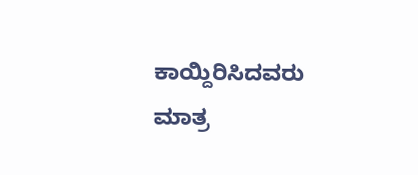ಕಾಯ್ದಿರಿಸಿದವರು ಮಾತ್ರ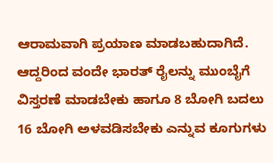ಆರಾಮವಾಗಿ ಪ್ರಯಾಣ ಮಾಡಬಹುದಾಗಿದೆ. ಆದ್ದರಿಂದ ವಂದೇ ಭಾರತ್ ರೈಲನ್ನು ಮುಂಬೈಗೆ ವಿಸ್ತರಣೆ ಮಾಡಬೇಕು ಹಾಗೂ 8 ಬೋಗಿ ಬದಲು 16 ಬೋಗಿ ಅಳವಡಿಸಬೇಕು ಎನ್ನುವ ಕೂಗುಗಳು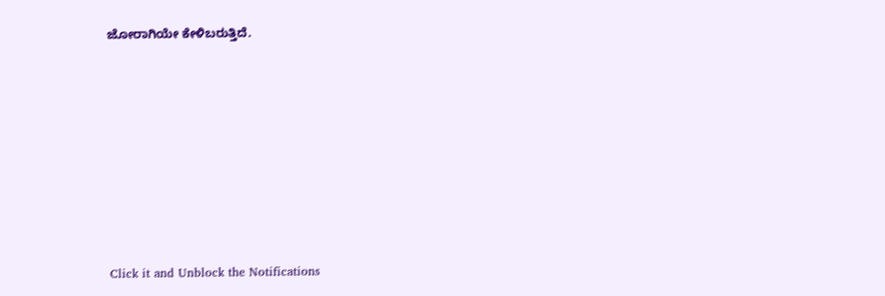ಜೋರಾಗಿಯೇ ಕೇಳಿಬರುತ್ತಿದೆ.












Click it and Unblock the Notifications